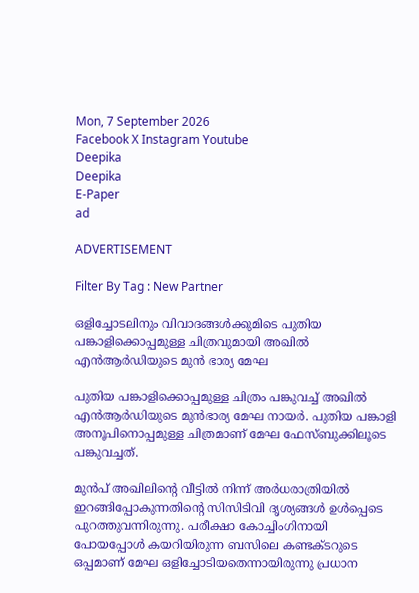Mon, 7 September 2026
Facebook X Instagram Youtube
Deepika
Deepika
E-Paper
ad

ADVERTISEMENT

Filter By Tag : New Partner

ഒളിച്ചോടലിനും വിവാദങ്ങൾക്കുമിടെ പുതിയ പങ്കാളിക്കൊപ്പമുള്ള ചിത്രവുമായി അഖിൽ എൻആർഡിയുടെ മുൻ ഭാര്യ മേഘ

പുതിയ പങ്കാളിക്കൊപ്പമുള്ള ചിത്രം പങ്കുവച്ച് അഖിൽ എൻആർഡിയുടെ മുൻഭാര്യ മേഘ നായർ. പുതിയ പങ്കാളി അനൂപിനൊപ്പമുള്ള ചിത്രമാണ് മേഘ ഫേസ്ബുക്കിലൂടെ പങ്കുവച്ചത്.

മുൻപ് അഖിലിന്‍റെ വീട്ടിൽ നിന്ന് അർധരാത്രിയിൽ ഇറങ്ങിപ്പോകുന്നതിന്‍റെ സിസിടിവി ദൃശ്യങ്ങൾ ഉൾപ്പെടെ പുറത്തുവന്നിരുന്നു. പരീക്ഷാ കോച്ചിംഗിനായി പോയപ്പോൾ കയറിയിരുന്ന ബസിലെ കണ്ടക്‌ടറുടെ ഒപ്പമാണ് മേഘ ഒളിച്ചോടിയതെന്നായിരുന്നു പ്രധാന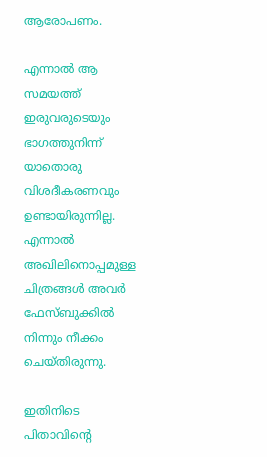ആരോപണം.

എന്നാൽ ആ സമയത്ത് ഇരുവരുടെയും ഭാഗത്തുനിന്ന് യാതൊരു വിശദീകരണവും ഉണ്ടായിരുന്നില്ല. എന്നാൽ അഖിലിനൊപ്പമുള്ള ചിത്രങ്ങൾ അവർ ഫേസ്ബുക്കിൽ നിന്നും നീക്കം ചെയ്തിരുന്നു.

ഇതിനിടെ പിതാവിന്‍റെ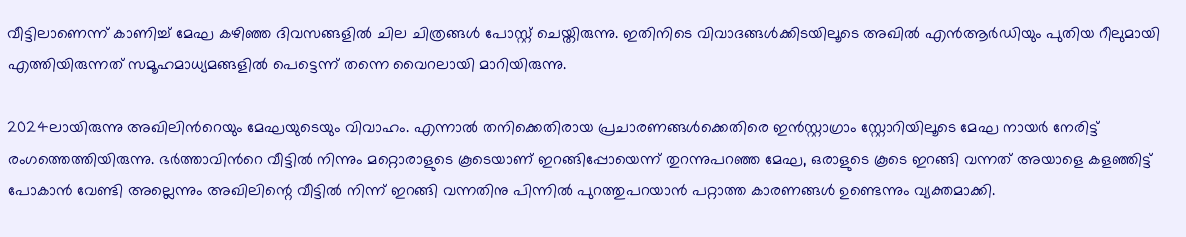വീട്ടിലാണെന്ന് കാണിച്ച് മേഘ കഴിഞ്ഞ ദിവസങ്ങളിൽ ചില ചിത്രങ്ങൾ പോസ്റ്റ് ചെയ്തിരുന്നു. ഇതിനിടെ വിവാദങ്ങൾക്കിടയിലൂടെ അഖിൽ എൻആർഡിയും പുതിയ റീലുമായി എത്തിയിരുന്നത് സമൂഹമാധ്യമങ്ങളിൽ പെട്ടെന്ന് തന്നെ വൈറലായി മാറിയിരുന്നു.

2024ലായിരുന്നു അഖിലിന്‍റെയും മേഘയുടെയും വിവാഹം. എന്നാൽ തനിക്കെതിരായ പ്രചാരണങ്ങൾക്കെതിരെ ഇൻസ്റ്റാഗ്രാം സ്റ്റോറിയിലൂടെ മേഘ നായർ നേരിട്ട് രംഗത്തെത്തിയിരുന്നു. ഭർത്താവിന്‍റെ വീട്ടിൽ നിന്നും മറ്റൊരാളുടെ കൂടെയാണ് ഇറങ്ങിപ്പോയെന്ന് തുറന്നുപറഞ്ഞ മേഘ, ഒരാളുടെ കൂടെ ഇറങ്ങി വന്നത് അയാളെ കളഞ്ഞിട്ട് പോകാൻ വേണ്ടി അല്ലെന്നും അഖിലിന്റെ വീട്ടിൽ നിന്ന് ഇറങ്ങി വന്നതിനു പിന്നിൽ പുറത്തുപറയാൻ പറ്റാത്ത കാരണങ്ങൾ ഉണ്ടെന്നും വ്യക്തമാക്കി.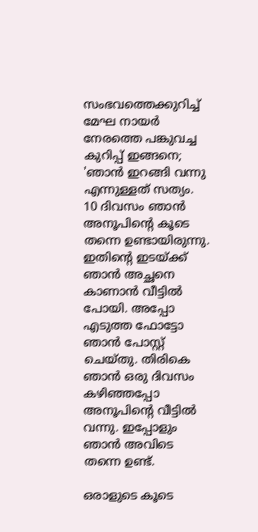സംഭവത്തെക്കുറിച്ച് മേഘ നായർ നേരത്തെ പങ്കുവച്ച കുറിപ്പ് ഇങ്ങനെ; 'ഞാൻ ഇറങ്ങി വന്നു എന്നുള്ളത് സത്യം. 10 ദിവസം ഞാൻ അനൂപിന്‍റെ കൂടെ തന്നെ ഉണ്ടായിരുന്നു. ഇതിന്‍റെ ഇടയ്ക്ക് ഞാൻ അച്ഛനെ കാണാൻ വീട്ടിൽ പോയി. അപ്പോ എടുത്ത ഫോട്ടോ ഞാൻ പോസ്റ്റ് ചെയ്തു. തിരികെ ഞാൻ ഒരു ദിവസം കഴിഞ്ഞപ്പോ അനൂപിന്‍റെ വീട്ടിൽ വന്നു. ഇപ്പോളും ഞാൻ അവിടെ തന്നെ ഉണ്ട്.

ഒരാളുടെ കൂടെ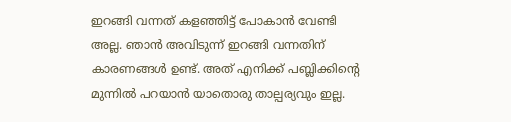ഇറങ്ങി വന്നത് കളഞ്ഞിട്ട് പോകാൻ വേണ്ടി അല്ല. ഞാൻ അവിടുന്ന് ഇറങ്ങി വന്നതിന് കാരണങ്ങൾ ഉണ്ട്. അത് എനിക്ക് പബ്ലിക്കിന്‍റെ മുന്നിൽ പറയാൻ യാതൊരു താല്പര്യവും ഇല്ല.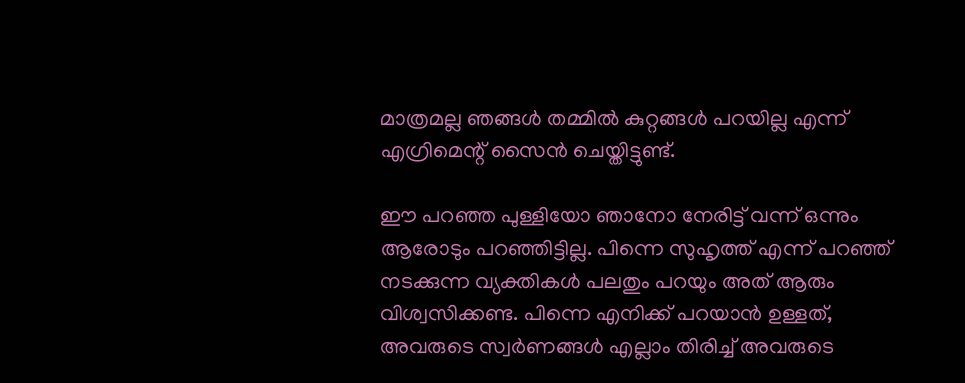മാത്രമല്ല ഞങ്ങൾ തമ്മിൽ കുറ്റങ്ങൾ പറയില്ല എന്ന് എഗ്രിമെന്റ് സൈൻ ചെയ്തിട്ടുണ്ട്.

ഈ പറഞ്ഞ പുള്ളിയോ ഞാനോ നേരിട്ട് വന്ന് ഒന്നും ആരോടും പറഞ്ഞിട്ടില്ല. പിന്നെ സുഹൃത്ത് എന്ന് പറഞ്ഞ് നടക്കുന്ന വ്യക്തികൾ പലതും പറയും അത് ആരും വിശ്വസിക്കണ്ട. പിന്നെ എനിക്ക് പറയാൻ ഉള്ളത്, അവരുടെ സ്വർണങ്ങൾ എല്ലാം തിരിച്ച് അവരുടെ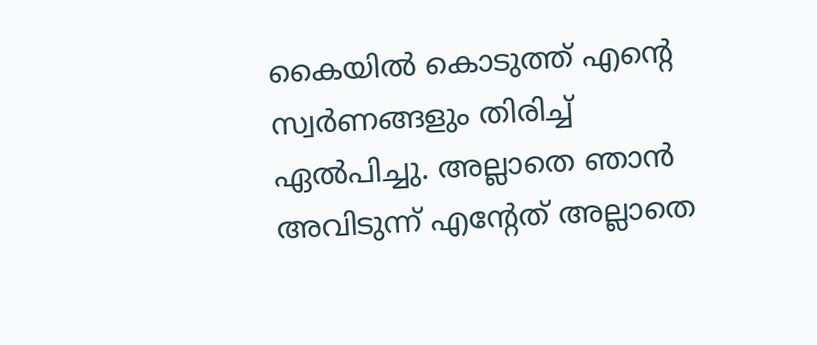കൈയിൽ കൊടുത്ത് എന്‍റെ സ്വർണങ്ങളും തിരിച്ച് ഏൽപിച്ചു. അല്ലാതെ ഞാൻ അവിടുന്ന് എന്‍റേത് അല്ലാതെ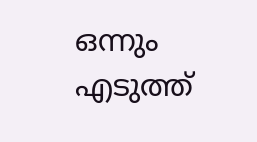ഒന്നും എടുത്ത്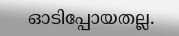ഓടിപ്പോയതല്ല.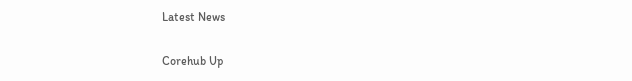Latest News

Corehub Up